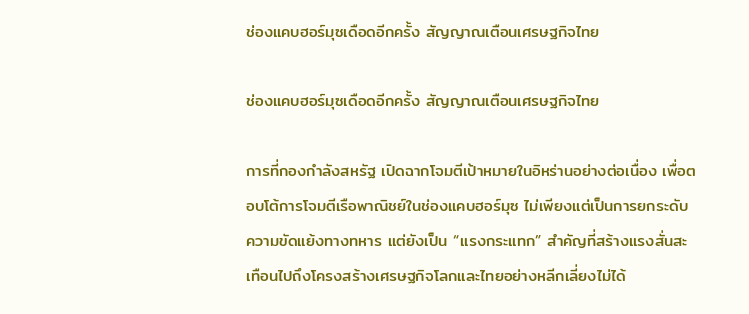ช่องแคบฮอร์มุซเดือดอีกครั้ง สัญญาณเตือนเศรษฐกิจไทย

ช่องแคบฮอร์มุซเดือดอีกครั้ง สัญญาณเตือนเศรษฐกิจไทย

การที่กองกำลังสหรัฐ เปิดฉากโจมตีเป้าหมายในอิหร่านอย่างต่อเนื่อง เพื่อตอบโต้การโจมตีเรือพาณิชย์ในช่องแคบฮอร์มุซ ไม่เพียงแต่เป็นการยกระดับความขัดแย้งทางทหาร แต่ยังเป็น “แรงกระแทก” สำคัญที่สร้างแรงสั่นสะเทือนไปถึงโครงสร้างเศรษฐกิจโลกและไทยอย่างหลีกเลี่ยงไม่ได้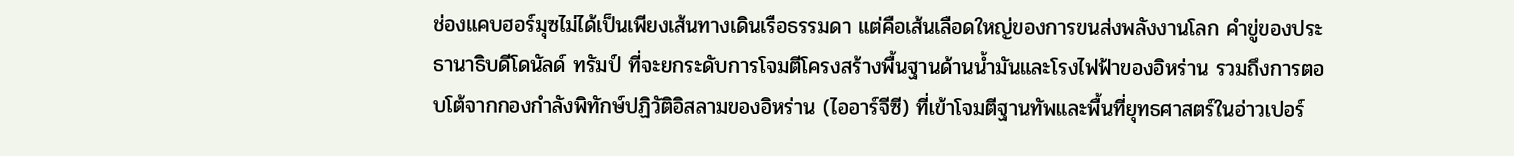ช่องแคบฮอร์มุซไม่ได้เป็นเพียงเส้นทางเดินเรือธรรมดา แต่คือเส้นเลือดใหญ่ของการขนส่งพลังงานโลก คำขู่ของประธานาธิบดีโดนัลด์ ทรัมป์ ที่จะยกระดับการโจมตีโครงสร้างพื้นฐานด้านน้ำมันและโรงไฟฟ้าของอิหร่าน รวมถึงการตอบโต้จากกองกำลังพิทักษ์ปฏิวัติอิสลามของอิหร่าน (ไออาร์จีซี) ที่เข้าโจมตีฐานทัพและพื้นที่ยุทธศาสตร์ในอ่าวเปอร์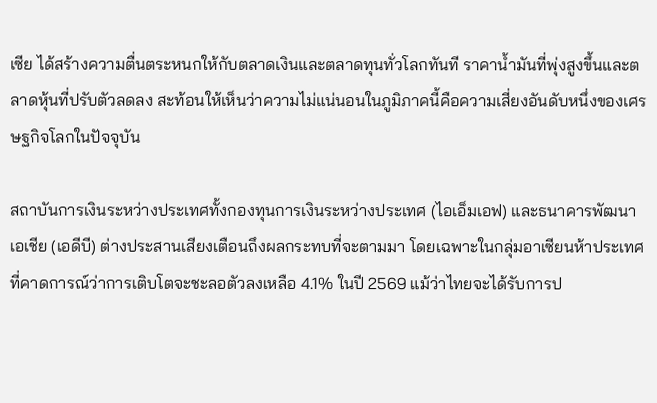เซีย ได้สร้างความตื่นตระหนกให้กับตลาดเงินและตลาดทุนทั่วโลกทันที ราคาน้ำมันที่พุ่งสูงขึ้นและตลาดหุ้นที่ปรับตัวลดลง สะท้อนให้เห็นว่าความไม่แน่นอนในภูมิภาคนี้คือความเสี่ยงอันดับหนึ่งของเศรษฐกิจโลกในปัจจุบัน

สถาบันการเงินระหว่างประเทศทั้งกองทุนการเงินระหว่างประเทศ (ไอเอ็มเอฟ) และธนาคารพัฒนาเอเชีย (เอดีบี) ต่างประสานเสียงเตือนถึงผลกระทบที่จะตามมา โดยเฉพาะในกลุ่มอาเซียนห้าประเทศ ที่คาดการณ์ว่าการเติบโตจะชะลอตัวลงเหลือ 4.1% ในปี 2569 แม้ว่าไทยจะได้รับการป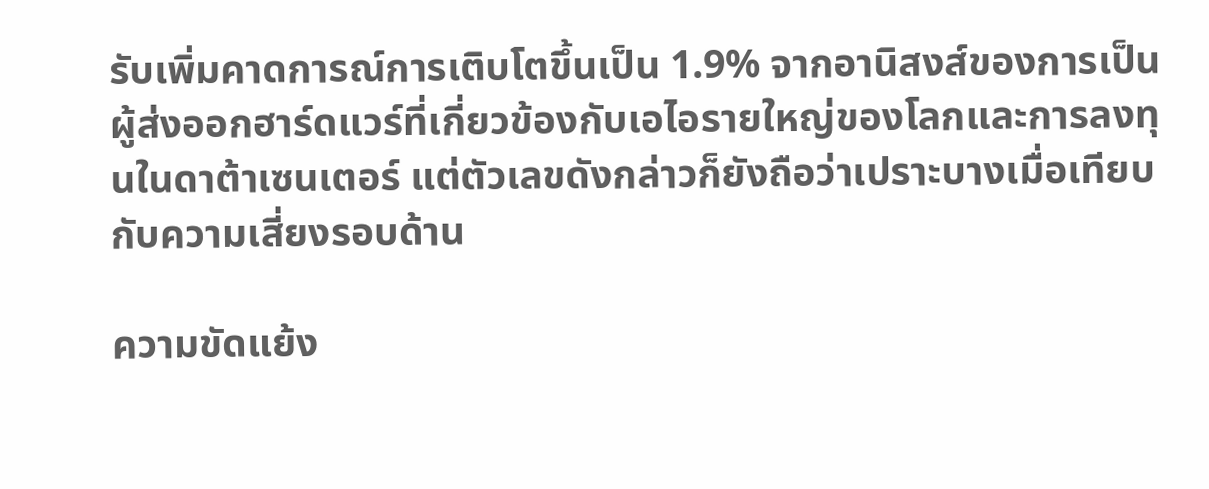รับเพิ่มคาดการณ์การเติบโตขึ้นเป็น 1.9% จากอานิสงส์ของการเป็นผู้ส่งออกฮาร์ดแวร์ที่เกี่ยวข้องกับเอไอรายใหญ่ของโลกและการลงทุนในดาต้าเซนเตอร์ แต่ตัวเลขดังกล่าวก็ยังถือว่าเปราะบางเมื่อเทียบกับความเสี่ยงรอบด้าน

ความขัดแย้ง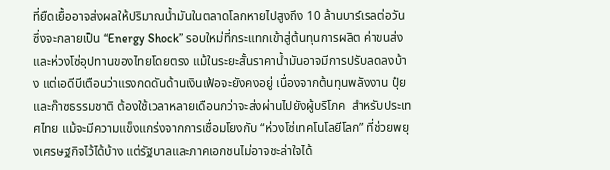ที่ยืดเยื้ออาจส่งผลให้ปริมาณน้ำมันในตลาดโลกหายไปสูงถึง 10 ล้านบาร์เรลต่อวัน ซึ่งจะกลายเป็น “Energy Shock” รอบใหม่ที่กระแทกเข้าสู่ต้นทุนการผลิต ค่าขนส่ง และห่วงโซ่อุปทานของไทยโดยตรง แม้ในระยะสั้นราคาน้ำมันอาจมีการปรับลดลงบ้าง แต่เอดีบีเตือนว่าแรงกดดันด้านเงินเฟ้อจะยังคงอยู่ เนื่องจากต้นทุนพลังงาน ปุ๋ย และก๊าซธรรมชาติ ต้องใช้เวลาหลายเดือนกว่าจะส่งผ่านไปยังผู้บริโภค  สำหรับประเทศไทย แม้จะมีความแข็งแกร่งจากการเชื่อมโยงกับ “ห่วงโซ่เทคโนโลยีโลก” ที่ช่วยพยุงเศรษฐกิจไว้ได้บ้าง แต่รัฐบาลและภาคเอกชนไม่อาจชะล่าใจได้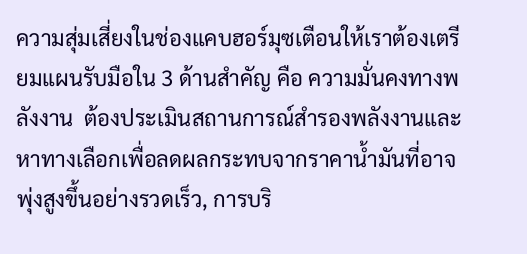ความสุ่มเสี่ยงในช่องแคบฮอร์มุซเตือนให้เราต้องเตรียมแผนรับมือใน 3 ด้านสำคัญ คือ ความมั่นคงทางพลังงาน  ต้องประเมินสถานการณ์สำรองพลังงานและหาทางเลือกเพื่อลดผลกระทบจากราคาน้ำมันที่อาจพุ่งสูงขึ้นอย่างรวดเร็ว, การบริ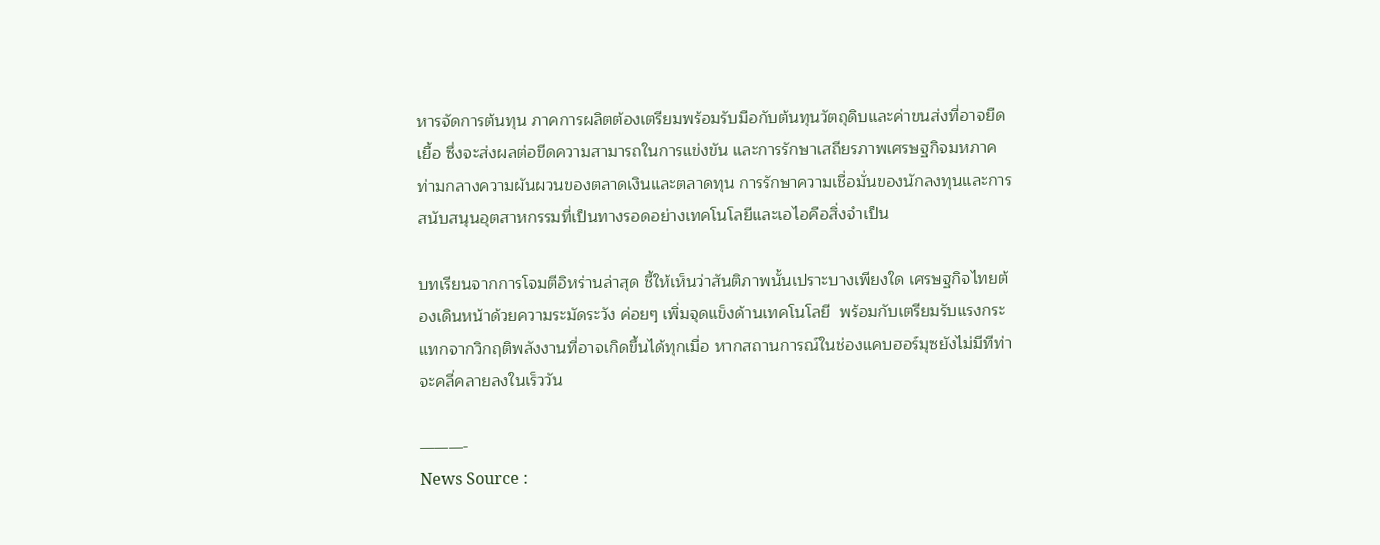หารจัดการต้นทุน ภาคการผลิตต้องเตรียมพร้อมรับมือกับต้นทุนวัตถุดิบและค่าขนส่งที่อาจยืดเยื้อ ซึ่งจะส่งผลต่อขีดความสามารถในการแข่งขัน และการรักษาเสถียรภาพเศรษฐกิจมหภาค  ท่ามกลางความผันผวนของตลาดเงินและตลาดทุน การรักษาความเชื่อมั่นของนักลงทุนและการสนับสนุนอุตสาหกรรมที่เป็นทางรอดอย่างเทคโนโลยีและเอไอคือสิ่งจำเป็น

บทเรียนจากการโจมตีอิหร่านล่าสุด ชี้ให้เห็นว่าสันติภาพนั้นเปราะบางเพียงใด เศรษฐกิจไทยต้องเดินหน้าด้วยความระมัดระวัง ค่อยๆ เพิ่มจุดแข็งด้านเทคโนโลยี  พร้อมกับเตรียมรับแรงกระแทกจากวิกฤติพลังงานที่อาจเกิดขึ้นได้ทุกเมื่อ หากสถานการณ์ในช่องแคบฮอร์มุซยังไม่มีทีท่าจะคลี่คลายลงในเร็ววัน

———-
News Source :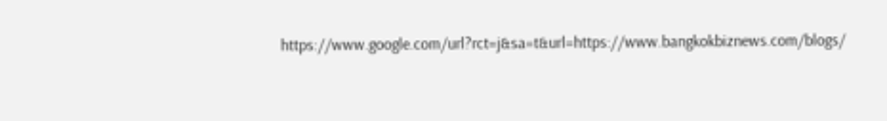https://www.google.com/url?rct=j&sa=t&url=https://www.bangkokbiznews.com/blogs/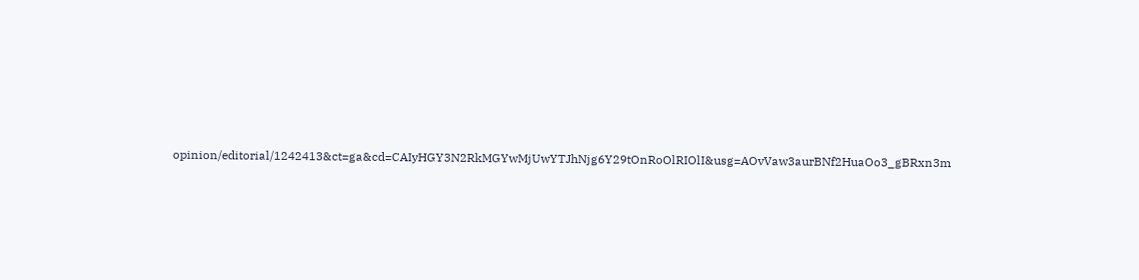opinion/editorial/1242413&ct=ga&cd=CAIyHGY3N2RkMGYwMjUwYTJhNjg6Y29tOnRoOlRIOlI&usg=AOvVaw3aurBNf2HuaOo3_gBRxn3m